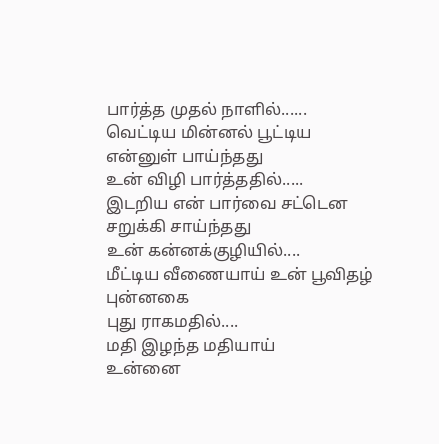பார்த்த முதல் நாளில்......
வெட்டிய மின்னல் பூட்டிய என்னுள் பாய்ந்தது
உன் விழி பார்த்ததில்.....
இடறிய என் பார்வை சட்டென சறுக்கி சாய்ந்தது
உன் கன்னக்குழியில்....
மீட்டிய வீணையாய் உன் பூவிதழ் புன்னகை
புது ராகமதில்....
மதி இழந்த மதியாய்
உன்னை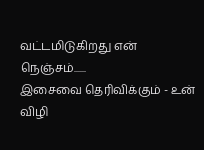வட்டமிடுகிறது என் நெஞ்சம்......
இசைவை தெரிவிக்கும் - உன்
விழி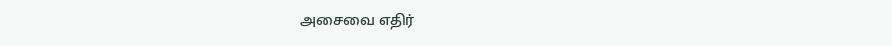அசைவை எதிர்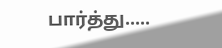பார்த்து.....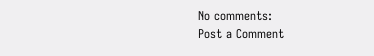No comments:
Post a Comment